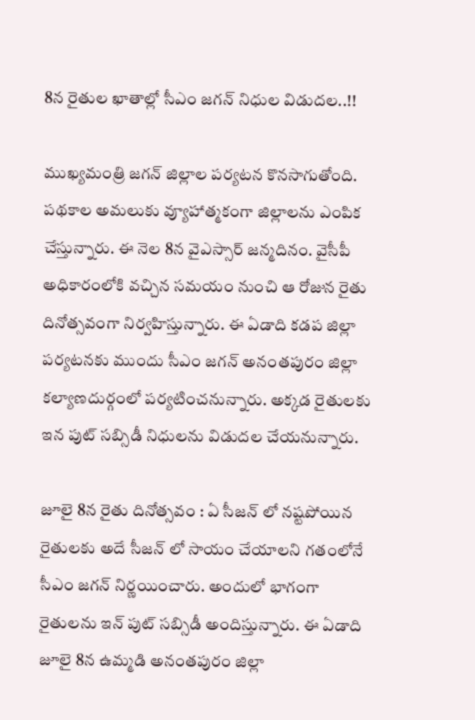8న రైతుల ఖాతాల్లో సీఎం జగన్ నిధుల విడుదల..!!

ముఖ్యమంత్రి జగన్ జిల్లాల పర్యటన కొనసాగుతోంది. పథకాల అమలుకు వ్యూహాత్మకంగా జిల్లాలను ఎంపిక చేస్తున్నారు. ఈ నెల 8న వైఎస్సార్ జన్మదినం. వైసీపీ అధికారంలోకి వచ్చిన సమయం నుంచి ఆ రోజున రైతు దినోత్సవంగా నిర్వహిస్తున్నారు. ఈ ఏడాది కడప జిల్లా పర్యటనకు ముందు సీఎం జగన్ అనంతపురం జిల్లా కల్యాణదుర్గంలో పర్యటించనున్నారు. అక్కడ రైతులకు ఇన పుట్ సబ్సిడీ నిధులను విడుదల చేయనున్నారు.

జూలై 8న రైతు దినోత్సవం : ఏ సీజన్ లో నష్టపోయిన రైతులకు అదే సీజన్ లో సాయం చేయాలని గతంలోనే సీఎం జగన్ నిర్ణయించారు. అందులో భాగంగా రైతులను ఇన్ పుట్ సబ్సిడీ అందిస్తున్నారు. ఈ ఏడాది జూలై 8న ఉమ్మడి అనంతపురం జిల్లా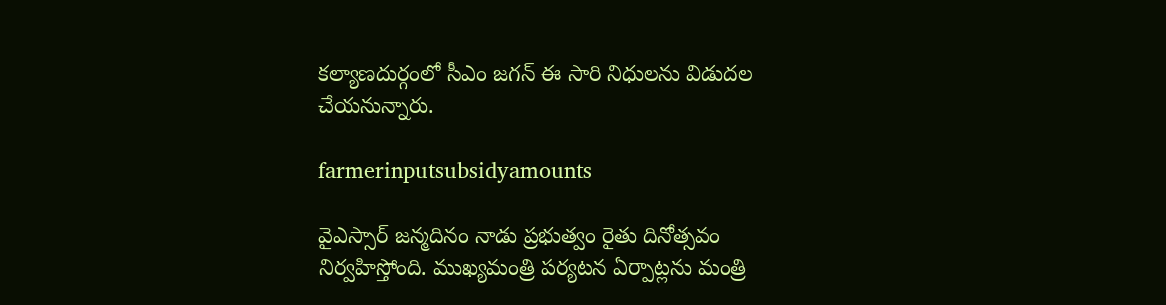కల్యాణదుర్గంలో సీఎం జగన్ ఈ సారి నిధులను విడుదల చేయనున్నారు.

farmerinputsubsidyamounts

వైఎస్సార్ జన్మదినం నాడు ప్రభుత్వం రైతు దినోత్సవం నిర్వహిస్తోంది. ముఖ్యమంత్రి పర్యటన ఏర్పాట్లను మంత్రి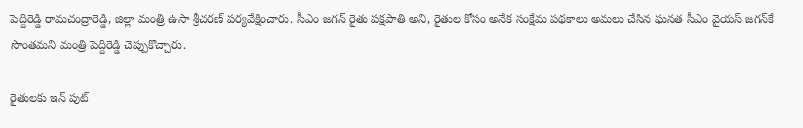పెద్దిరెడ్డి రామచంద్రారెడ్డి, జిల్లా మంత్రి ఉసా శ్రీచరణ్ పర్యవేక్షించారు. సీఎం జగన్‌ రైతు పక్షపాతి అని, రైతుల కోసం అనేక సంక్షేమ పథకాలు అమలు చేసిన ఘనత సీఎం వైయస్‌ జగన్‌కే సొంత‌మని మంత్రి పెద్దిరెడ్డి చెప్పుకొచ్చారు.

రైతులకు ఇన్ పుట్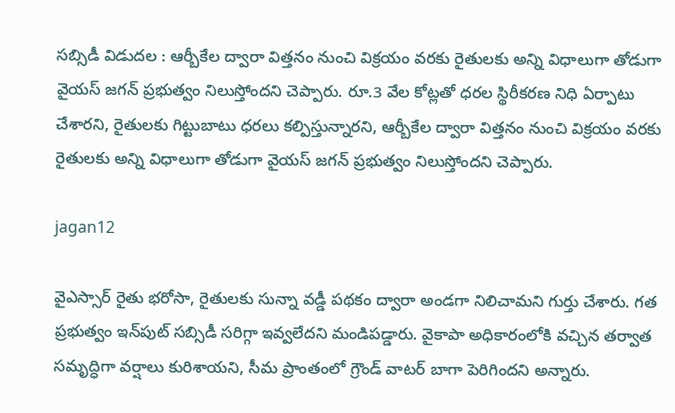సబ్సిడీ విడుదల : ఆర్బీకేల ద్వారా విత్త‌నం నుంచి విక్ర‌యం వ‌ర‌కు రైతుల‌కు అన్ని విధాలుగా తోడుగా వైయ‌స్ జ‌గ‌న్ ప్ర‌భుత్వం నిలుస్తోంద‌ని చెప్పారు. రూ.3 వేల కోట్లతో ధరల స్థిరీకరణ నిధి ఏర్పాటు చేశారని, రైతులకు గిట్టుబాటు ధరలు కల్పిస్తున్నారని, ఆర్బీకేల ద్వారా విత్త‌నం నుంచి విక్ర‌యం వ‌ర‌కు రైతుల‌కు అన్ని విధాలుగా తోడుగా వైయ‌స్ జ‌గ‌న్ ప్ర‌భుత్వం నిలుస్తోంద‌ని చెప్పారు.

jagan12

వైఎస్సార్ రైతు భరోసా, రైతులకు సున్నా వడ్డీ పథకం ద్వారా అండగా నిలిచామని గుర్తు చేశారు. గత ప్రభుత్వం ఇన్‌పుట్ సబ్సిడీ సరిగ్గా ఇవ్వలేదని మండిపడ్డారు. వైకాపా అధికారంలోకి వచ్చిన తర్వాత సమృద్ధిగా వర్షాలు కురిశాయని, సీమ ప్రాంతంలో గ్రౌండ్ వాటర్ బాగా పెరిగిందని అన్నారు.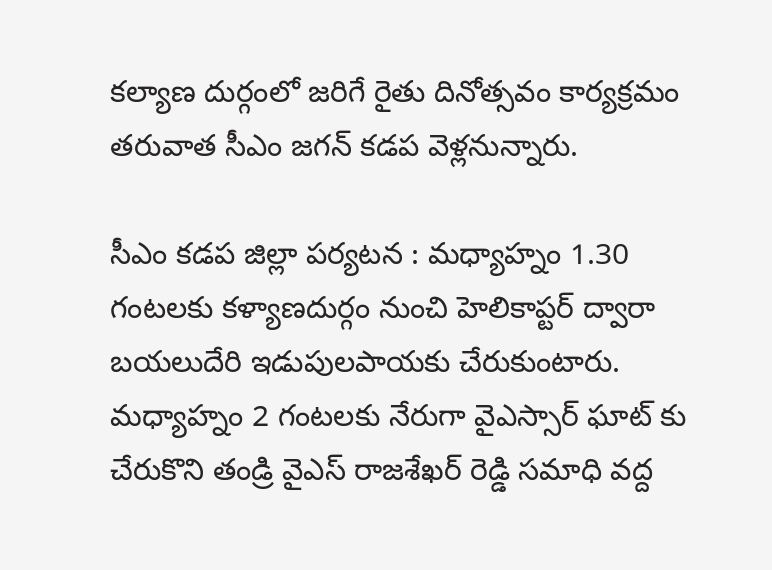కల్యాణ దుర్గంలో జరిగే రైతు దినోత్సవం కార్యక్రమం తరువాత సీఎం జగన్ కడప వెళ్లనున్నారు.

సీఎం కడప జిల్లా పర్యటన : మధ్యాహ్నం 1.30 గంటలకు కళ్యాణదుర్గం నుంచి హెలికాప్టర్ ద్వారా బయలుదేరి ఇడుపులపాయకు చేరుకుంటారు. మధ్యాహ్నం 2 గంటలకు నేరుగా వైఎస్సార్ ఘాట్ కు చేరుకొని తండ్రి వైఎస్ రాజశేఖర్ రెడ్డి సమాధి వద్ద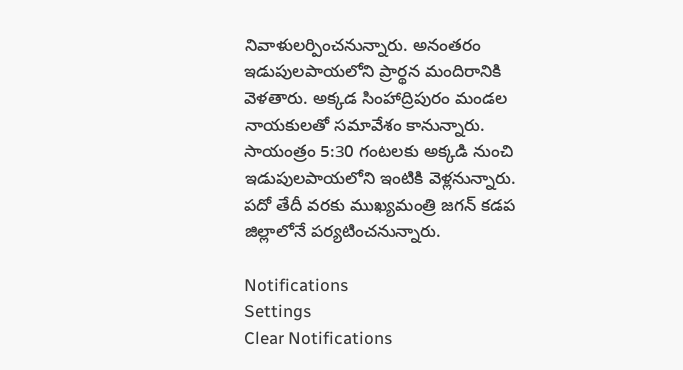నివాళులర్పించనున్నారు. అనంతరం ఇడుపులపాయలోని ప్రార్థన మందిరానికి వెళతారు. అక్కడ సింహాద్రిపురం మండల నాయకులతో సమావేశం కానున్నారు. సాయంత్రం 5:30 గంటలకు అక్కడి నుంచి ఇడుపులపాయలోని ఇంటికి వెళ్లనున్నారు. పదో తేదీ వరకు ముఖ్యమంత్రి జగన్ కడప జిల్లాలోనే పర్యటించనున్నారు.

Notifications
Settings
Clear Notifications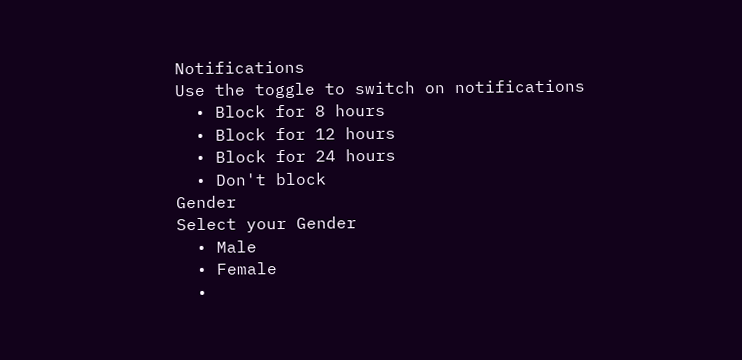Notifications
Use the toggle to switch on notifications
  • Block for 8 hours
  • Block for 12 hours
  • Block for 24 hours
  • Don't block
Gender
Select your Gender
  • Male
  • Female
  •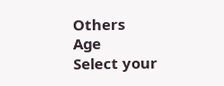Others
Age
Select your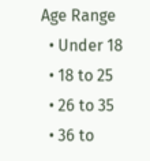Age Range
  • Under 18
  • 18 to 25
  • 26 to 35
  • 36 to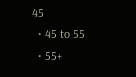45
  • 45 to 55
  • 55+